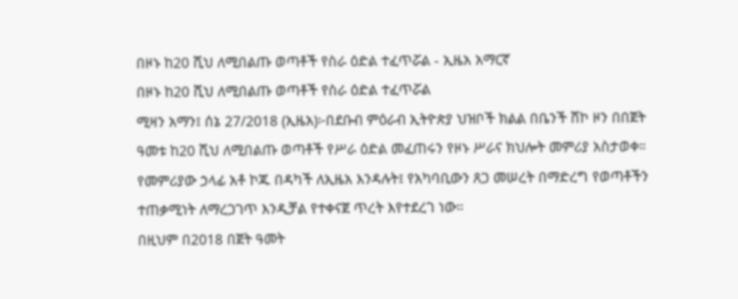በዞኑ ከ20 ሺህ ለሚበልጡ ወጣቶች የስራ ዕድል ተፈጥሯል - ኢዜአ አማርኛ
በዞኑ ከ20 ሺህ ለሚበልጡ ወጣቶች የስራ ዕድል ተፈጥሯል
ሚዛን አማን፤ ሰኔ 27/2018 (ኢዜአ)፦በደቡብ ምዕራብ ኢትዮጵያ ህዝቦች ክልል በቤንች ሸኮ ዞን በበጀት ዓመቱ ከ20 ሺህ ለሚበልጡ ወጣቶች የሥራ ዕድል መፈጠሩን የዞኑ ሥራና ክህሎት መምሪያ አስታወቀ።
የመምሪያው ኃላፊ አቶ ኮጁ በዳካች ለኢዜአ እንዳሉት፤ የአካባቢውን ጸጋ መሠረት በማድረግ የወጣቶችን ተጠቃሚነት ለማረጋገጥ እንዲቻል የተቀናጀ ጥረት እየተደረገ ነው።
በዚህም በ2018 በጀት ዓመት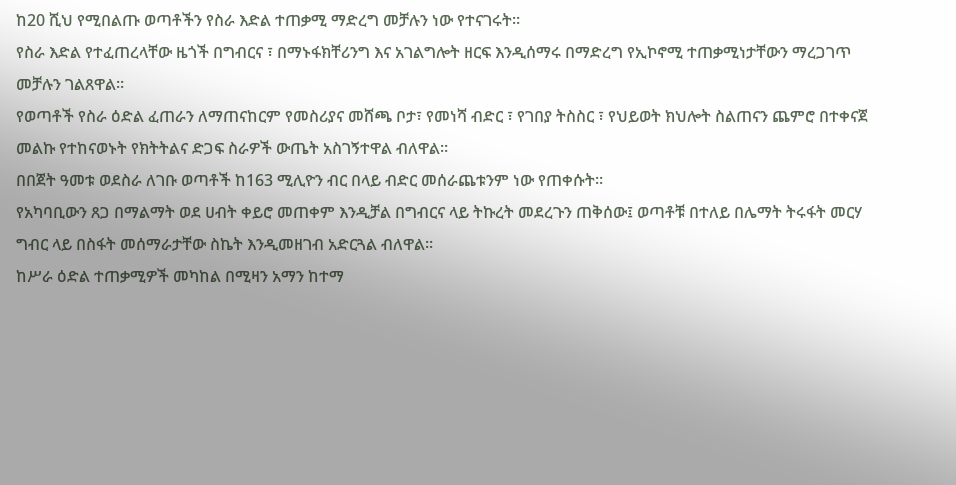ከ20 ሺህ የሚበልጡ ወጣቶችን የስራ እድል ተጠቃሚ ማድረግ መቻሉን ነው የተናገሩት።
የስራ እድል የተፈጠረላቸው ዜጎች በግብርና ፣ በማኑፋክቸሪንግ እና አገልግሎት ዘርፍ እንዲሰማሩ በማድረግ የኢኮኖሚ ተጠቃሚነታቸውን ማረጋገጥ መቻሉን ገልጸዋል።
የወጣቶች የስራ ዕድል ፈጠራን ለማጠናከርም የመስሪያና መሸጫ ቦታ፣ የመነሻ ብድር ፣ የገበያ ትስስር ፣ የህይወት ክህሎት ስልጠናን ጨምሮ በተቀናጀ መልኩ የተከናወኑት የክትትልና ድጋፍ ስራዎች ውጤት አስገኝተዋል ብለዋል።
በበጀት ዓመቱ ወደስራ ለገቡ ወጣቶች ከ163 ሚሊዮን ብር በላይ ብድር መሰራጨቱንም ነው የጠቀሱት።
የአካባቢውን ጸጋ በማልማት ወደ ሀብት ቀይሮ መጠቀም እንዲቻል በግብርና ላይ ትኩረት መደረጉን ጠቅሰው፤ ወጣቶቹ በተለይ በሌማት ትሩፋት መርሃ ግብር ላይ በስፋት መሰማራታቸው ስኬት እንዲመዘገብ አድርጓል ብለዋል።
ከሥራ ዕድል ተጠቃሚዎች መካከል በሚዛን አማን ከተማ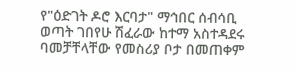የ"ዕድገት ዶሮ እርባታ" ማኅበር ሰብሳቢ ወጣት ገበየሁ ሽፈራው ከተማ አስተዳደሩ ባመቻቸላቸው የመስሪያ ቦታ በመጠቀም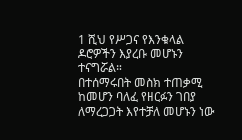1 ሺህ የሥጋና የእንቁላል ዶሮዎችን እያረቡ መሆኑን ተናግሯል።
በተሰማሩበት መስክ ተጠቃሚ ከመሆን ባለፈ የዘርፉን ገበያ ለማረጋጋት እየተቻለ መሆኑን ነው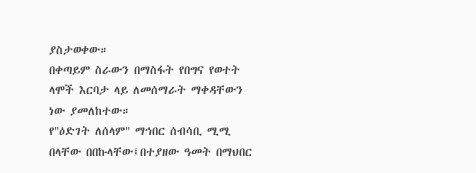ያስታወቀው።
በቀጣይም ስራውን በማስፋት የበግና የወተት ላሞች እርባታ ላይ ለመሰማራት ማቀዳቸውን ነው ያመለከተው።
የ"ዕድገት ለሰላም" ማኅበር ሰብሳቢ ሚሚ በላቸው በበኩላቸው፤በተያዘው ዓመት በማህበር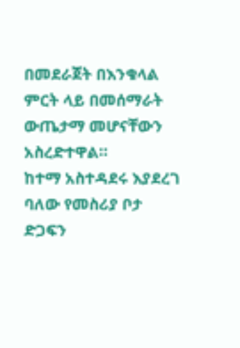በመደራጀት በእንቁላል ምርት ላይ በመሰማራት ውጤታማ መሆናቸውን አስረድተዋል።
ከተማ አስተዳደሩ እያደረገ ባለው የመስሪያ ቦታ ድጋፍን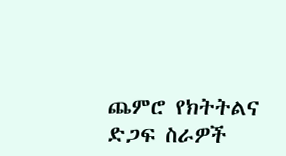ጨምሮ የክትትልና ድጋፍ ስራዎች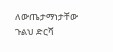ለውጤታማነታቸው ጉልህ ድርሻ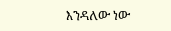እንዳለው ነው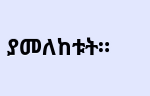ያመለከቱት።